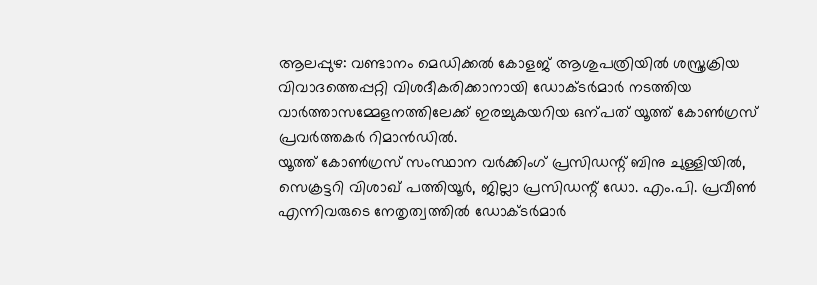ആലപ്പുഴ: വണ്ടാനം മെഡിക്കൽ കോളജ് ആശുപത്രിയിൽ ശസ്ത്രക്രിയ വിവാദത്തെപ്പറ്റി വിശദീകരിക്കാനായി ഡോക്ടർമാർ നടത്തിയ വാർത്താസമ്മേളനത്തിലേക്ക് ഇരച്ചുകയറിയ ഒന്പത് യൂത്ത് കോൺഗ്രസ് പ്രവർത്തകർ റിമാൻഡിൽ.
യൂത്ത് കോൺഗ്രസ് സംസ്ഥാന വർക്കിംഗ് പ്രസിഡന്റ് ബിനു ചുള്ളിയിൽ, സെക്രട്ടറി വിശാഖ് പത്തിയൂർ, ജില്ലാ പ്രസിഡന്റ് ഡോ. എം.പി. പ്രവീൺ എന്നിവരുടെ നേതൃത്വത്തിൽ ഡോക്ടർമാർ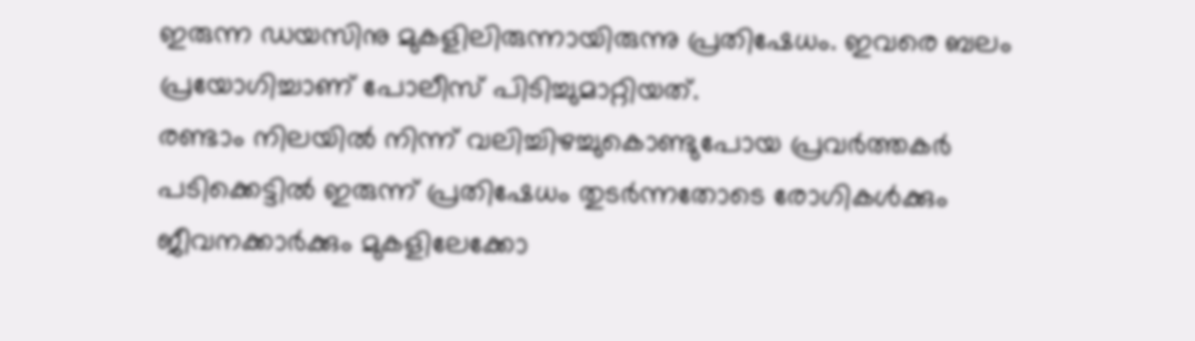ഇരുന്ന ഡയസിനു മുകളിലിരുന്നായിരുന്നു പ്രതിഷേധം. ഇവരെ ബലം പ്രയോഗിച്ചാണ് പോലീസ് പിടിച്ചുമാറ്റിയത്.
രണ്ടാം നിലയിൽ നിന്ന് വലിച്ചിഴച്ചുകൊണ്ടുപോയ പ്രവർത്തകർ പടിക്കെട്ടിൽ ഇരുന്ന് പ്രതിഷേധം തുടർന്നതോടെ രോഗികൾക്കും ജീവനക്കാർക്കും മുകളിലേക്കോ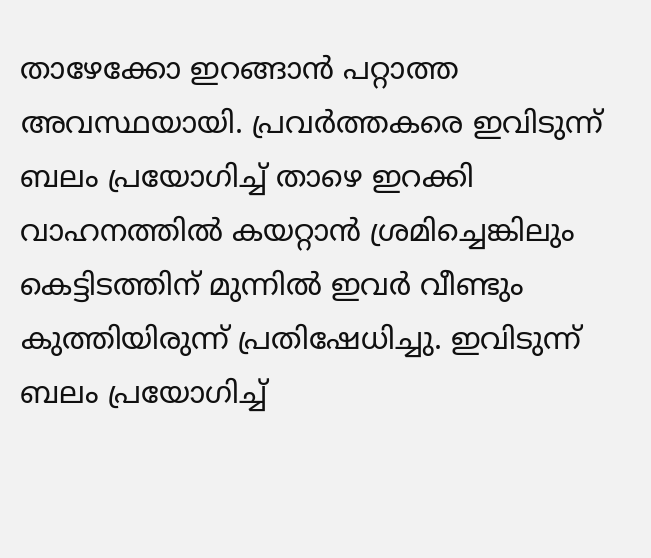താഴേക്കോ ഇറങ്ങാൻ പറ്റാത്ത അവസ്ഥയായി. പ്രവർത്തകരെ ഇവിടുന്ന് ബലം പ്രയോഗിച്ച് താഴെ ഇറക്കി വാഹനത്തിൽ കയറ്റാൻ ശ്രമിച്ചെങ്കിലും കെട്ടിടത്തിന് മുന്നിൽ ഇവർ വീണ്ടും കുത്തിയിരുന്ന് പ്രതിഷേധിച്ചു. ഇവിടുന്ന് ബലം പ്രയോഗിച്ച്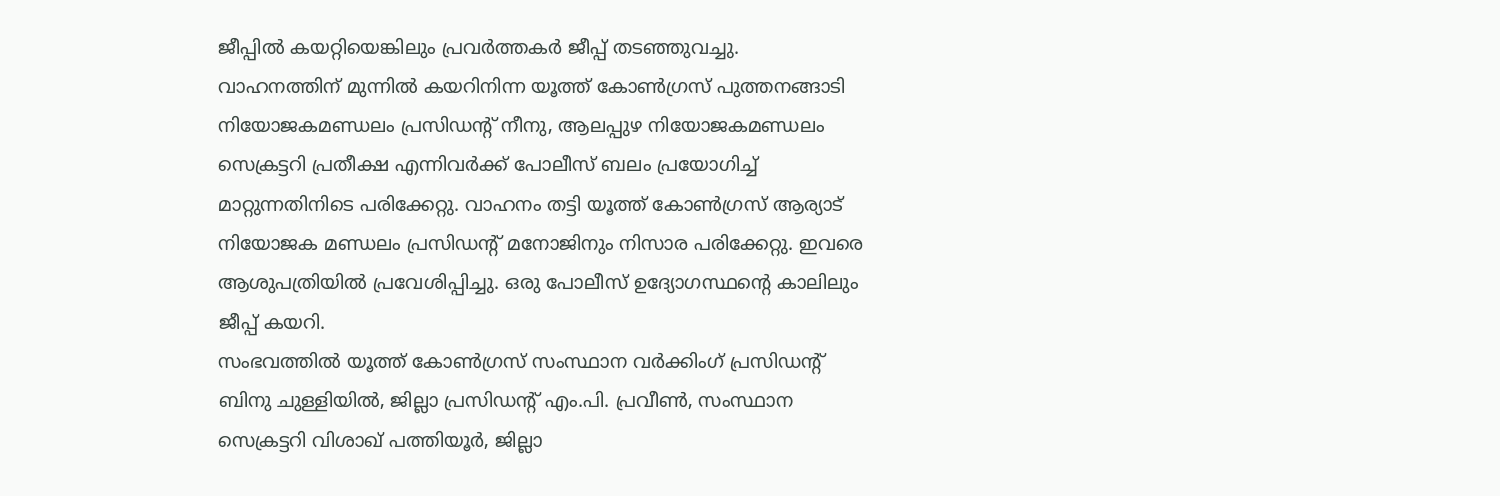ജീപ്പിൽ കയറ്റിയെങ്കിലും പ്രവർത്തകർ ജീപ്പ് തടഞ്ഞുവച്ചു.
വാഹനത്തിന് മുന്നിൽ കയറിനിന്ന യൂത്ത് കോൺഗ്രസ് പുത്തനങ്ങാടി നിയോജകമണ്ഡലം പ്രസിഡന്റ് നീനു, ആലപ്പുഴ നിയോജകമണ്ഡലം സെക്രട്ടറി പ്രതീക്ഷ എന്നിവർക്ക് പോലീസ് ബലം പ്രയോഗിച്ച് മാറ്റുന്നതിനിടെ പരിക്കേറ്റു. വാഹനം തട്ടി യൂത്ത് കോൺഗ്രസ് ആര്യാട് നിയോജക മണ്ഡലം പ്രസിഡന്റ് മനോജിനും നിസാര പരിക്കേറ്റു. ഇവരെ ആശുപത്രിയിൽ പ്രവേശിപ്പിച്ചു. ഒരു പോലീസ് ഉദ്യോഗസ്ഥന്റെ കാലിലും ജീപ്പ് കയറി.
സംഭവത്തിൽ യൂത്ത് കോൺഗ്രസ് സംസ്ഥാന വർക്കിംഗ് പ്രസിഡന്റ് ബിനു ചുള്ളിയിൽ, ജില്ലാ പ്രസിഡന്റ് എം.പി. പ്രവീൺ, സംസ്ഥാന സെക്രട്ടറി വിശാഖ് പത്തിയൂർ, ജില്ലാ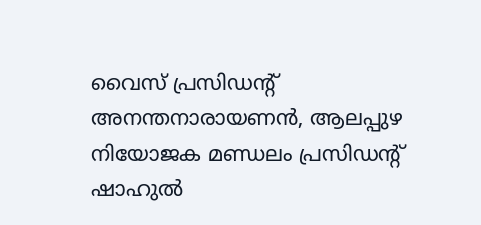വൈസ് പ്രസിഡന്റ് അനന്തനാരായണൻ, ആലപ്പുഴ നിയോജക മണ്ഡലം പ്രസിഡന്റ് ഷാഹുൽ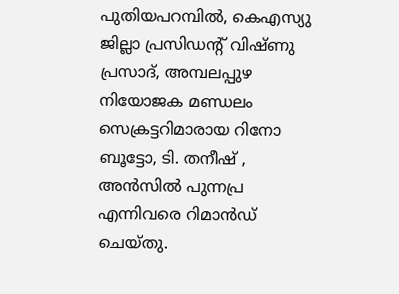പുതിയപറമ്പിൽ, കെഎസ്യു ജില്ലാ പ്രസിഡന്റ് വിഷ്ണു പ്രസാദ്, അമ്പലപ്പുഴ നിയോജക മണ്ഡലം സെക്രട്ടറിമാരായ റിനോ ബൂട്ടോ, ടി. തനീഷ് , അൻസിൽ പുന്നപ്ര എന്നിവരെ റിമാൻഡ് ചെയ്തു.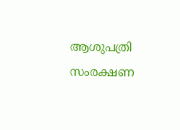ആശുപത്രി സംരക്ഷണ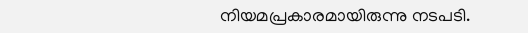നിയമപ്രകാരമായിരുന്നു നടപടി.